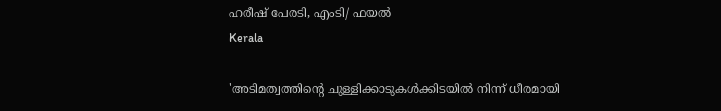ഹരീഷ് പേരടി, എംടി/ ഫയൽ
Kerala

'അടിമത്വത്തിന്റെ ചുള്ളിക്കാടുകള്‍ക്കിടയില്‍ നിന്ന് ധീരമായി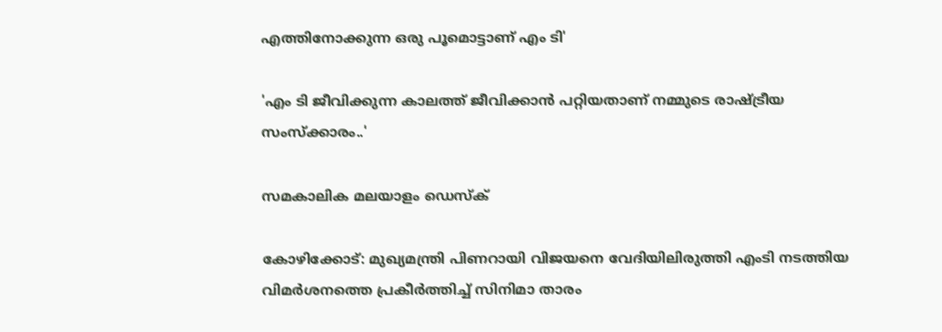എത്തിനോക്കുന്ന ഒരു പൂമൊട്ടാണ് എം ടി'

'എം ടി ജീവിക്കുന്ന കാലത്ത് ജീവിക്കാൻ പറ്റിയതാണ് നമ്മുടെ രാഷ്ട്രീയ സംസ്ക്കാരം..'

സമകാലിക മലയാളം ഡെസ്ക്

കോഴിക്കോട്: മുഖ്യമന്ത്രി പിണറായി വിജയനെ വേദിയിലിരുത്തി എംടി നടത്തിയ വിമര്‍ശനത്തെ പ്രകീര്‍ത്തിച്ച് സിനിമാ താരം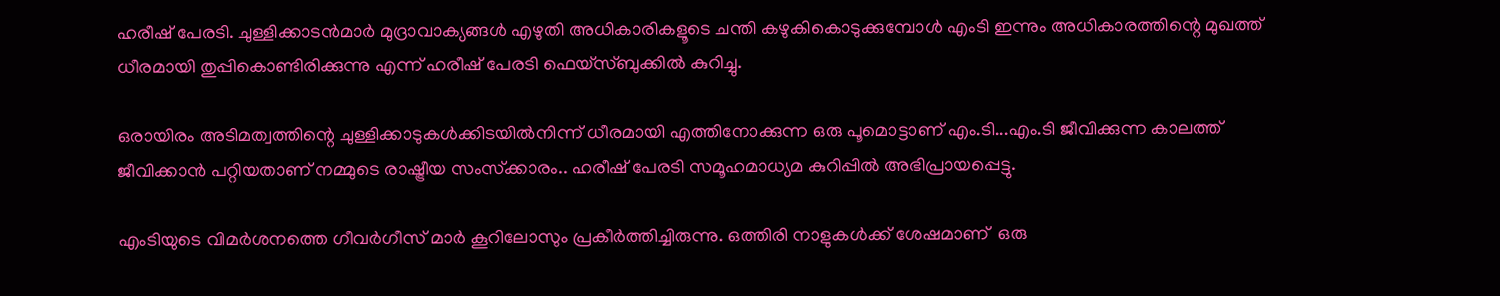ഹരീഷ് പേരടി. ചുള്ളിക്കാടന്‍മാര്‍ മുദ്രാവാക്യങ്ങള്‍ എഴുതി അധികാരികളൂടെ ചന്തി കഴുകികൊടുക്കുമ്പോള്‍ എംടി ഇന്നും അധികാരത്തിന്റെ മുഖത്ത് ധീരമായി തുപ്പികൊണ്ടിരിക്കുന്നു എന്ന് ഹരീഷ് പേരടി ഫെയ്‌സ്ബുക്കില്‍ കുറിച്ചു.

ഒരായിരം അടിമത്വത്തിന്റെ ചുള്ളിക്കാടുകള്‍ക്കിടയില്‍നിന്ന് ധീരമായി എത്തിനോക്കുന്ന ഒരു പൂമൊട്ടാണ് എം.ടി...എം.ടി ജീവിക്കുന്ന കാലത്ത് ജീവിക്കാന്‍ പറ്റിയതാണ് നമ്മുടെ രാഷ്ട്രീയ സംസ്‌ക്കാരം.. ഹരീഷ് പേരടി സമൂഹമാധ്യമ കുറിപ്പില്‍ അഭിപ്രായപ്പെട്ടു.

എംടിയുടെ വിമര്‍ശനത്തെ ഗീവര്‍ഗീസ് മാര്‍ കൂറിലോസും പ്രകീര്‍ത്തിച്ചിരുന്നു. ഒത്തിരി നാളുകള്‍ക്ക് ശേഷമാണ്  ഒരു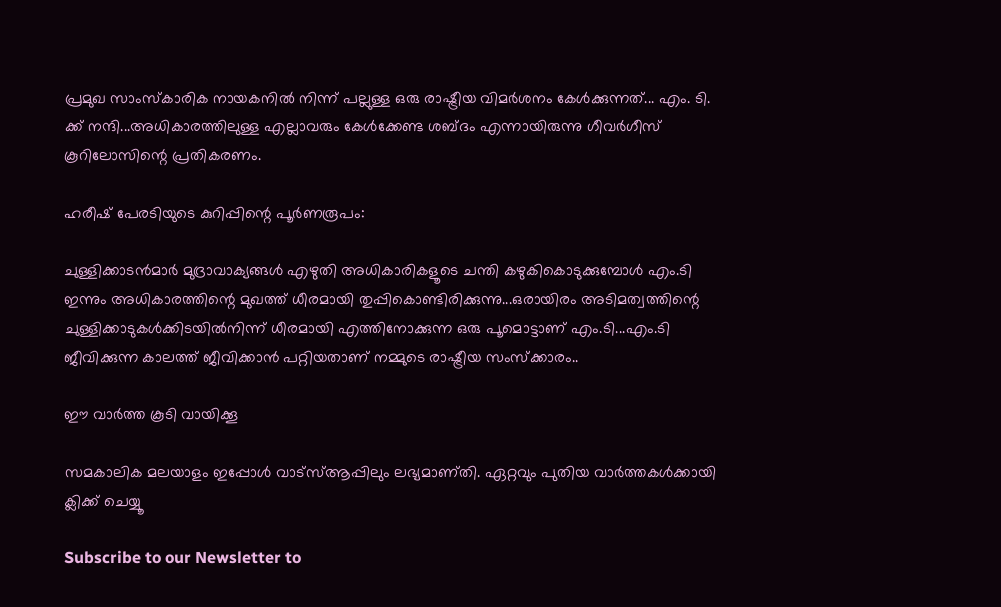പ്രമുഖ സാംസ്‌കാരിക നായകനില്‍ നിന്ന് പല്ലുള്ള ഒരു രാഷ്ട്രീയ വിമര്‍ശനം കേള്‍ക്കുന്നത്... എം. ടി. ക്ക് നന്ദി...അധികാരത്തിലുള്ള എല്ലാവരും കേള്‍ക്കേണ്ട ശബ്ദം എന്നായിരുന്നു ഗീവര്‍ഗീസ് കൂറിലോസിന്റെ പ്രതികരണം.

ഹരീഷ് പേരടിയുടെ കുറിപ്പിന്റെ പൂർണരൂപം:

ചുള്ളിക്കാടൻമാർ മുദ്രാവാക്യങ്ങൾ എഴുതി അധികാരികളൂടെ ചന്തി കഴുകികൊടുക്കുമ്പോൾ എം.ടി ഇന്നും അധികാരത്തിന്റെ മുഖത്ത് ധീരമായി തുപ്പികൊണ്ടിരിക്കുന്നു...ഒരായിരം അടിമത്വത്തിന്റെ ചുള്ളിക്കാടുകൾക്കിടയിൽനിന്ന് ധീരമായി എത്തിനോക്കുന്ന ഒരു പൂമൊട്ടാണ് എം.ടി...എം.ടി ജീവിക്കുന്ന കാലത്ത് ജീവിക്കാൻ പറ്റിയതാണ് നമ്മുടെ രാഷ്ട്രീയ സംസ്ക്കാരം..

ഈ വാര്‍ത്ത കൂടി വായിക്കൂ

സമകാലിക മലയാളം ഇപ്പോള്‍ വാട്‌സ്ആപ്പിലും ലഭ്യമാണ്തി. ഏറ്റവും പുതിയ വാര്‍ത്തകള്‍ക്കായി ക്ലിക്ക് ചെയ്യൂ

Subscribe to our Newsletter to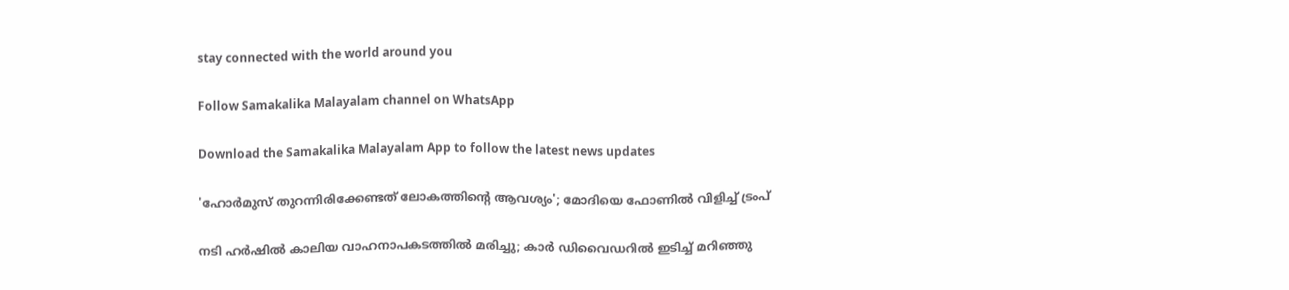stay connected with the world around you

Follow Samakalika Malayalam channel on WhatsApp

Download the Samakalika Malayalam App to follow the latest news updates

'ഹോർമുസ് തുറന്നിരിക്കേണ്ടത് ലോകത്തിന്റെ ആവശ്യം'; മോദിയെ ഫോണിൽ വിളിച്ച് ട്രംപ്

നടി ഹർഷിൽ കാലിയ വാഹനാപകടത്തിൽ മരിച്ചു; കാർ ഡിവൈഡറിൽ ഇടിച്ച് മറിഞ്ഞു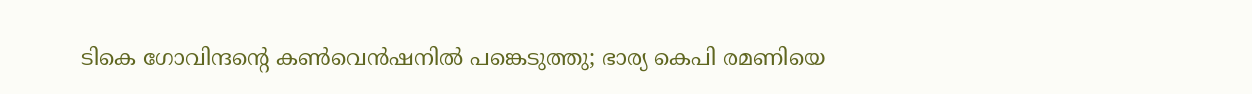ടികെ ഗോവിന്ദന്റെ കണ്‍വെന്‍ഷനില്‍ പങ്കെടുത്തു; ഭാര്യ കെപി രമണിയെ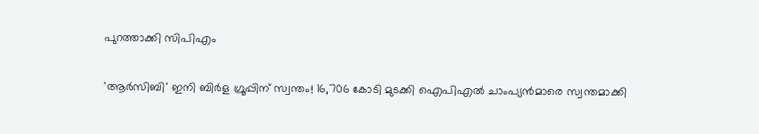പുറത്താക്കി സിപിഎം

'ആർസിബി' ഇനി ബിർള ഗ്രൂപ്പിന് സ്വന്തം! 16,706 കോടി മുടക്കി ഐപിഎല്‍ ചാംപ്യന്‍മാരെ സ്വന്തമാക്കി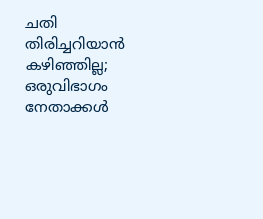ചതി തിരിച്ചറിയാന്‍ കഴിഞ്ഞില്ല; ഒരുവിഭാഗം നേതാക്കള്‍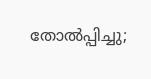തോല്‍പ്പിച്ചു;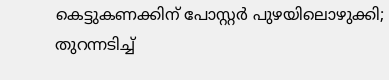കെട്ടുകണക്കിന് പോസ്റ്റര്‍ പുഴയിലൊഴുക്കി; തുറന്നടിച്ച്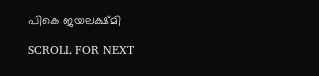പികെ ജയലക്ഷ്മി

SCROLL FOR NEXT